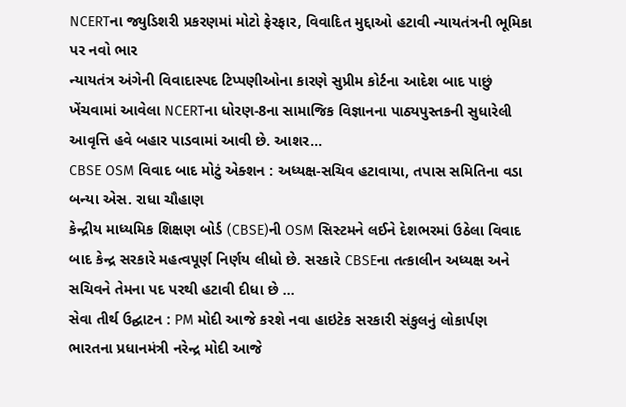NCERTના જ્યુડિશરી પ્રકરણમાં મોટો ફેરફાર, વિવાદિત મુદ્દાઓ હટાવી ન્યાયતંત્રની ભૂમિકા પર નવો ભાર
ન્યાયતંત્ર અંગેની વિવાદાસ્પદ ટિપ્પણીઓના કારણે સુપ્રીમ કોર્ટના આદેશ બાદ પાછું ખેંચવામાં આવેલા NCERTના ધોરણ-8ના સામાજિક વિજ્ઞાનના પાઠ્યપુસ્તકની સુધારેલી આવૃત્તિ હવે બહાર પાડવામાં આવી છે. આશર...
CBSE OSM વિવાદ બાદ મોટું એક્શન : અધ્યક્ષ-સચિવ હટાવાયા, તપાસ સમિતિના વડા બન્યા એસ. રાધા ચૌહાણ
કેન્દ્રીય માધ્યમિક શિક્ષણ બોર્ડ (CBSE)ની OSM સિસ્ટમને લઈને દેશભરમાં ઉઠેલા વિવાદ બાદ કેન્દ્ર સરકારે મહત્વપૂર્ણ નિર્ણય લીધો છે. સરકારે CBSEના તત્કાલીન અધ્યક્ષ અને સચિવને તેમના પદ પરથી હટાવી દીધા છે ...
સેવા તીર્થ ઉદ્ઘાટન : PM મોદી આજે કરશે નવા હાઇટેક સરકારી સંકુલનું લોકાર્પણ
ભારતના પ્રધાનમંત્રી નરેન્દ્ર મોદી આજે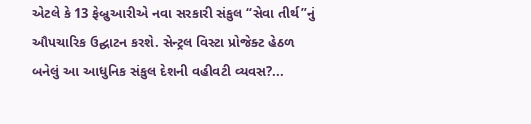એટલે કે 13 ફેબ્રુઆરીએ નવા સરકારી સંકુલ “સેવા તીર્થ”નું ઔપચારિક ઉદ્ઘાટન કરશે. સેન્ટ્રલ વિસ્ટા પ્રોજેક્ટ હેઠળ બનેલું આ આધુનિક સંકુલ દેશની વહીવટી વ્યવસ?...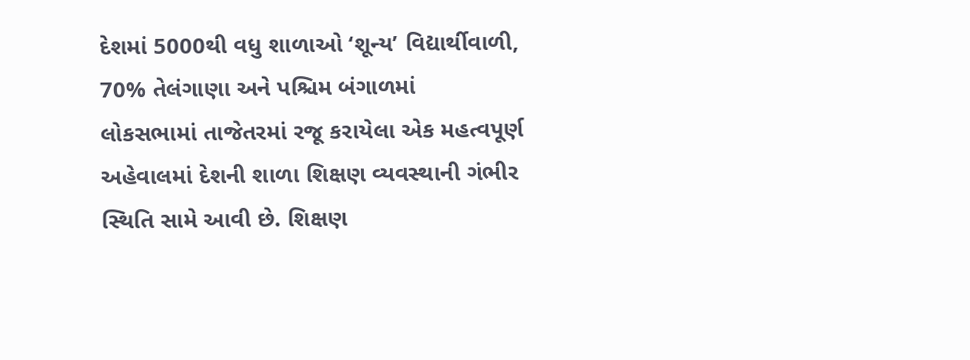દેશમાં 5000થી વધુ શાળાઓ ‘શૂન્ય’ વિદ્યાર્થીવાળી, 70% તેલંગાણા અને પશ્ચિમ બંગાળમાં
લોકસભામાં તાજેતરમાં રજૂ કરાયેલા એક મહત્વપૂર્ણ અહેવાલમાં દેશની શાળા શિક્ષણ વ્યવસ્થાની ગંભીર સ્થિતિ સામે આવી છે. શિક્ષણ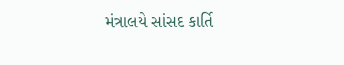મંત્રાલયે સાંસદ કાર્તિ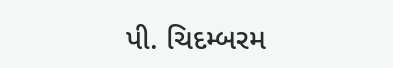પી. ચિદમ્બરમ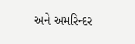અને અમરિન્દર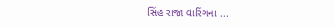સિંહ રાજા વારિંગના ...